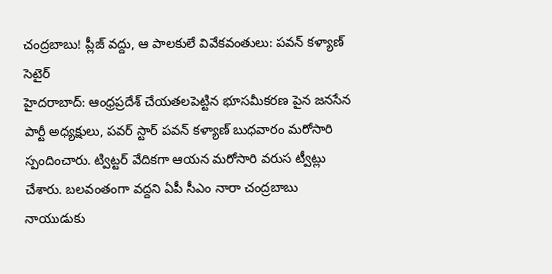చంద్రబాబు! ప్లీజ్ వద్దు, ఆ పాలకులే వివేకవంతులు: పవన్ కళ్యాణ్ సెటైర్
హైదరాబాద్: ఆంధ్రప్రదేశ్ చేయతలపెట్టిన భూసమీకరణ పైన జనసేన పార్టీ అధ్యక్షులు, పవర్ స్టార్ పవన్ కళ్యాణ్ బుధవారం మరోసారి స్పందించారు. ట్విట్టర్ వేదికగా ఆయన మరోసారి వరుస ట్వీట్లు చేశారు. బలవంతంగా వద్దని ఏపీ సీఎం నారా చంద్రబాబు నాయుడుకు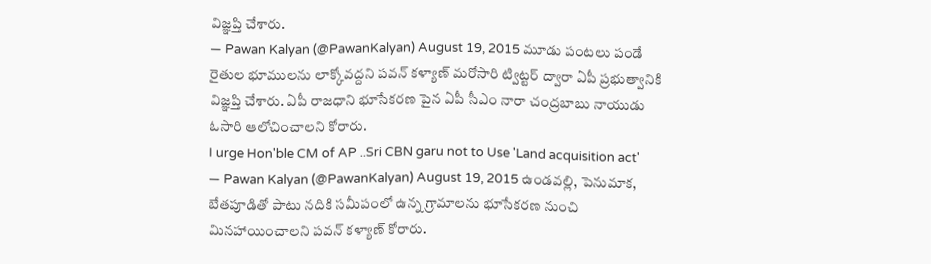విజ్ఞప్తి చేశారు.
— Pawan Kalyan (@PawanKalyan) August 19, 2015 మూడు పంటలు పండే రైతుల భూములను లాక్కోవద్దని పవన్ కళ్యాణ్ మరోసారి ట్విట్టర్ ద్వారా ఏపీ ప్రభుత్వానికి విజ్ఞప్తి చేశారు. ఏపీ రాజధాని భూసేకరణ పైన ఏపీ సీఎం నారా చంద్రబాబు నాయుడు ఓసారి ఆలోచించాలని కోరారు.
I urge Hon'ble CM of AP ..Sri CBN garu not to Use 'Land acquisition act'
— Pawan Kalyan (@PawanKalyan) August 19, 2015 ఉండవల్లి, పెనుమాక, బేతపూడితో పాటు నదికి సమీపంలో ఉన్న గ్రామాలను భూసేకరణ నుంచి మినహాయించాలని పవన్ కళ్యాణ్ కోరారు.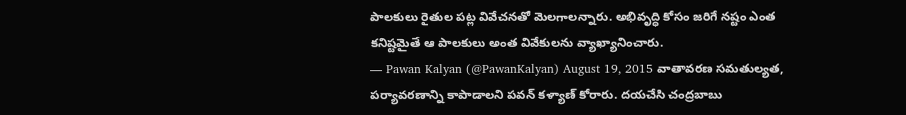పాలకులు రైతుల పట్ల వివేచనతో మెలగాలన్నారు. అభివృద్ధి కోసం జరిగే నష్టం ఎంత కనిష్టమైతే ఆ పాలకులు అంత వివేకులను వ్యాఖ్యానించారు.
— Pawan Kalyan (@PawanKalyan) August 19, 2015 వాతావరణ సమతుల్యత, పర్యావరణాన్ని కాపాడాలని పవన్ కళ్యాణ్ కోరారు. దయచేసి చంద్రబాబు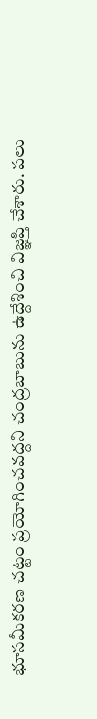భూసమీకరణ చట్టం ప్రయోగించవద్దని చంద్రబాబును ఉద్దేశించి విజ్ఞప్తి చేశారు. పలు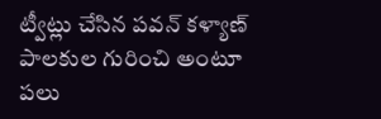ట్వీట్లు చేసిన పవన్ కళ్యాణ్ పాలకుల గురించి అంటూ పలు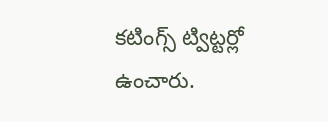కటింగ్స్ ట్విట్టర్లో ఉంచారు.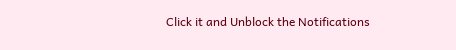Click it and Unblock the Notifications